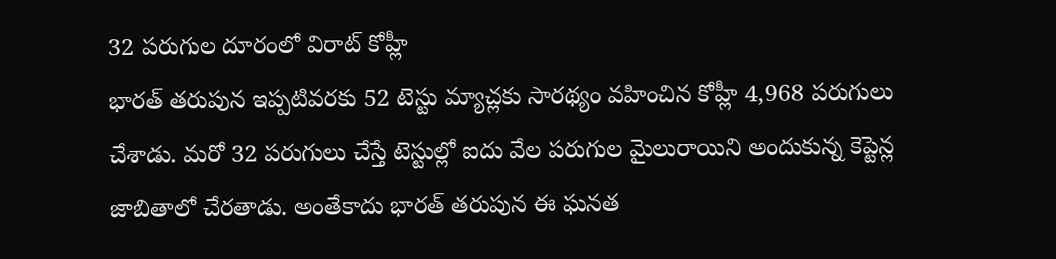32 పరుగుల దూరంలో విరాట్ కోహ్లీ
భారత్ తరుపున ఇప్పటివరకు 52 టెస్టు మ్యాచ్లకు సారథ్యం వహించిన కోహ్లీ 4,968 పరుగులు చేశాడు. మరో 32 పరుగులు చేస్తే టెస్టుల్లో ఐదు వేల పరుగుల మైలురాయిని అందుకున్న కెప్టెన్ల జాబితాలో చేరతాడు. అంతేకాదు భారత్ తరుపున ఈ ఘనత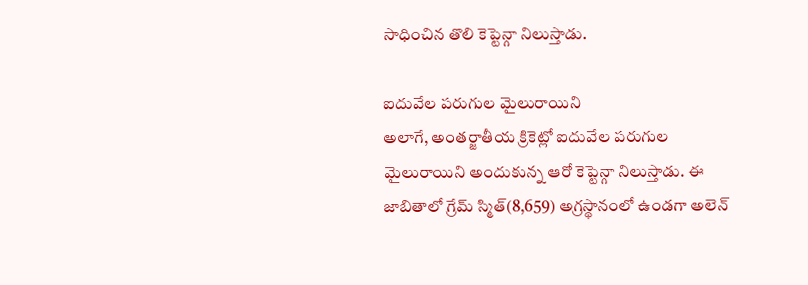సాధించిన తొలి కెప్టెన్గా నిలుస్తాడు.

ఐదువేల పరుగుల మైలురాయిని
అలాగే, అంతర్జాతీయ క్రికెట్లో ఐదువేల పరుగుల మైలురాయిని అందుకున్న ఆరో కెప్టెన్గా నిలుస్తాడు. ఈ జాబితాలో గ్రేమ్ స్మిత్(8,659) అగ్రస్థానంలో ఉండగా అలెన్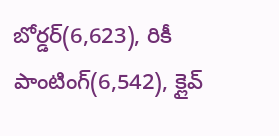బోర్డర్(6,623), రికీ పాంటింగ్(6,542), క్లైవ్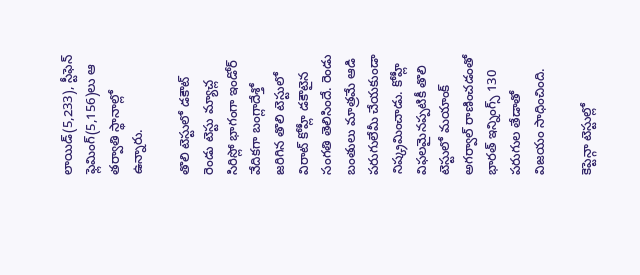లాయిడ్(5,233), స్టీఫెన్ ఫ్లెమింగ్(5,156)లు ఆ తర్వాతి స్థానాల్లో ఉన్నారు.

తొలి టెస్టులో డకౌట్
రెండు టెస్టు మ్యాచ్ల సిరిస్లో భాగంగా ఇండోర్ వేదికగా బంగ్లాదేశ్తో జరిగిన తొలి టెస్టులో విరాట్ కోహ్లీ డకౌటైన సంగతి తెలిసిందే. రెండు బంతులు మాత్రమే ఆడి పరుగులేమీ చేయకుండా నిష్క్రమించాడు. కోహ్లీ విఫలమైనప్పటికీ తొలి టెస్టులో మయాంక్ అగర్వాల్ రాణించడంతో భారత్ ఇన్నింగ్స్ 130 పరుగుల తేడాతో విజయం సాధించింది.

కెప్టెన్గా టెస్టుల్లో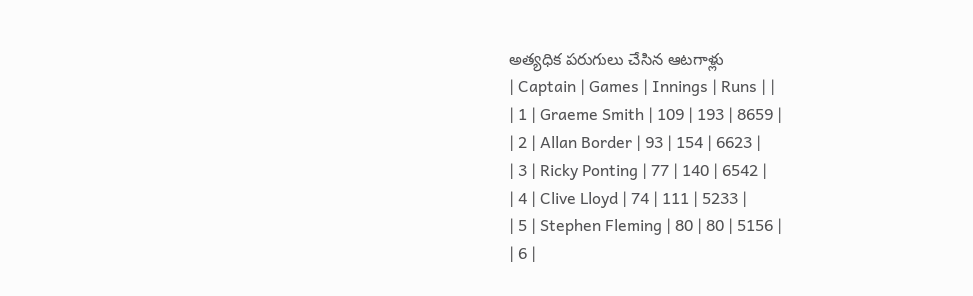అత్యధిక పరుగులు చేసిన ఆటగాళ్లు
| Captain | Games | Innings | Runs | |
| 1 | Graeme Smith | 109 | 193 | 8659 |
| 2 | Allan Border | 93 | 154 | 6623 |
| 3 | Ricky Ponting | 77 | 140 | 6542 |
| 4 | Clive Lloyd | 74 | 111 | 5233 |
| 5 | Stephen Fleming | 80 | 80 | 5156 |
| 6 |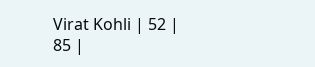Virat Kohli | 52 | 85 |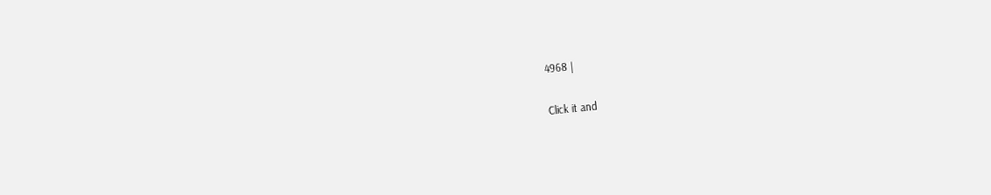4968 |


Click it and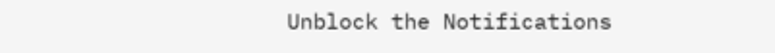Unblock the Notifications